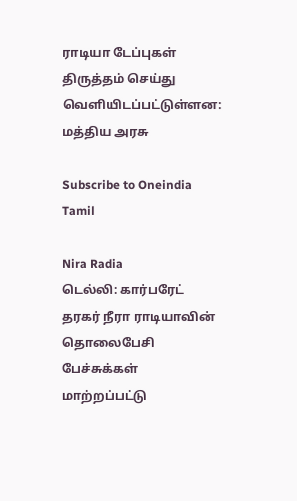ராடியா டேப்புகள் திருத்தம் செய்து வெளியிடப்பட்டுள்ளன: மத்திய அரசு

Subscribe to Oneindia Tamil

Nira Radia
டெல்லி: கார்பரேட் தரகர் நீரா ராடியாவின் தொலைபேசி பேச்சுக்கள் மாற்றப்பட்டு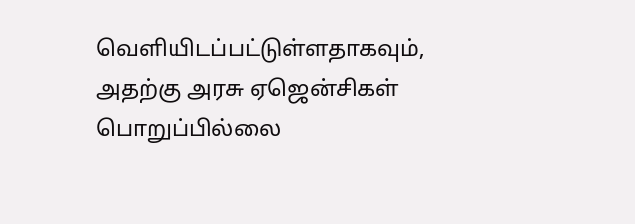வெளியிடப்பட்டுள்ளதாகவும், அதற்கு அரசு ஏஜென்சிகள் பொறுப்பில்லை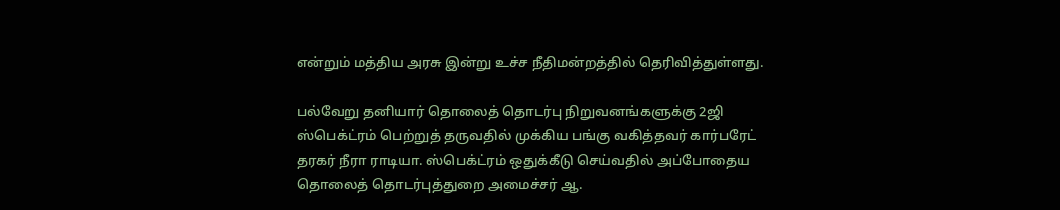என்றும் மத்திய அரசு இன்று உச்ச நீதிமன்றத்தில் தெரிவித்துள்ளது.

பல்வேறு தனியார் தொலைத் தொடர்பு நிறுவனங்களுக்கு 2ஜி ஸ்பெக்ட்ரம் பெற்றுத் தருவதில் முக்கிய பங்கு வகித்தவர் கார்பரேட் தரகர் நீரா ராடியா. ஸ்பெக்ட்ரம் ஒதுக்கீடு செய்வதில் அப்போதைய தொலைத் தொடர்புத்துறை அமைச்சர் ஆ.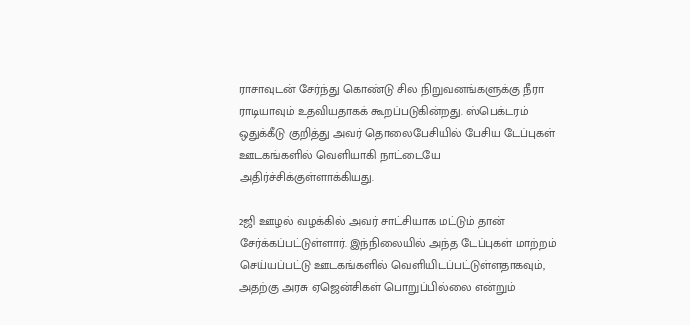ராசாவுடன் சேர்ந்து கொண்டு சில நிறுவனங்களுக்கு நீரா ராடியாவும் உதவியதாகக் கூறப்படுகின்றது. ஸ்பெக்டரம் ஒதுக்கீடு குறித்து அவர் தொலைபேசியில் பேசிய டேப்புகள் ஊடகங்களில் வெளியாகி நாட்டையே அதிர்ச்சிக்குள்ளாக்கியது.

2ஜி ஊழல் வழக்கில் அவர் சாட்சியாக மட்டும் தான் சேர்க்கப்பட்டுள்ளார். இந்நிலையில் அந்த டேப்புகள் மாற்றம் செய்யப்பட்டு ஊடகங்களில் வெளியிடப்பட்டுள்ளதாகவும், அதற்கு அரசு ஏஜென்சிகள் பொறுப்பில்லை என்றும்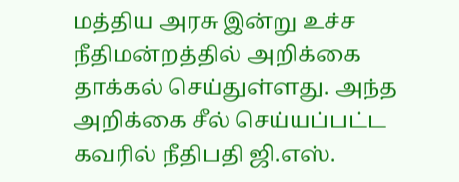மத்திய அரசு இன்று உச்ச நீதிமன்றத்தில் அறிக்கை தாக்கல் செய்துள்ளது. அந்த அறிக்கை சீல் செய்யப்பட்ட கவரில் நீதிபதி ஜி.எஸ்.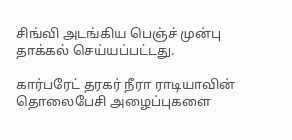சிங்வி அடங்கிய பெஞ்ச் முன்பு தாக்கல் செய்யப்பட்டது.

கார்பரேட் தரகர் நீரா ராடியாவின் தொலைபேசி அழைப்புகளை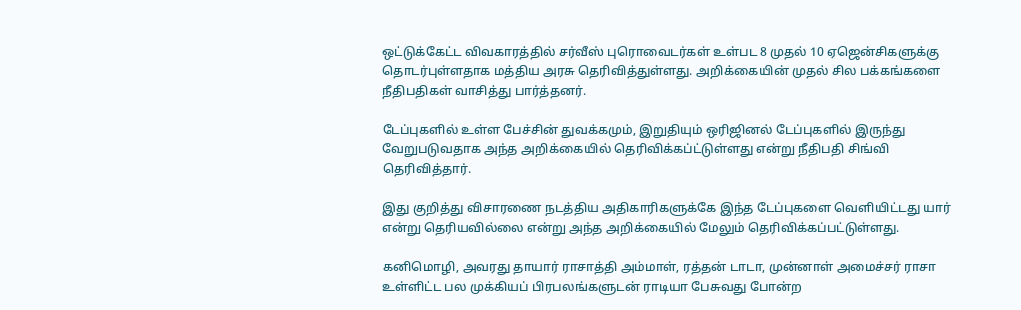ஒட்டுக்கேட்ட விவகாரத்தில் சர்வீஸ் புரொவைடர்கள் உள்பட 8 முதல் 10 ஏஜென்சிகளுக்கு தொடர்புள்ளதாக மத்திய அரசு தெரிவித்துள்ளது. அறிக்கையின் முதல் சில பக்கங்களை நீதிபதிகள் வாசித்து பார்த்தனர்.

டேப்புகளில் உள்ள பேச்சின் துவக்கமும், இறுதியும் ஒரிஜினல் டேப்புகளில் இருந்து வேறுபடுவதாக அந்த அறிக்கையில் தெரிவிக்கப்ட்டுள்ளது என்று நீதிபதி சிங்வி தெரிவித்தார்.

இது குறித்து விசாரணை நடத்திய அதிகாரிகளுக்கே இந்த டேப்புகளை வெளியிட்டது யார் என்று தெரியவில்லை என்று அந்த அறிக்கையில் மேலும் தெரிவிக்கப்பட்டுள்ளது.

கனிமொழி, அவரது தாயார் ராசாத்தி அம்மாள், ரத்தன் டாடா, முன்னாள் அமைச்சர் ராசா உள்ளிட்ட பல முக்கியப் பிரபலங்களுடன் ராடியா பேசுவது போன்ற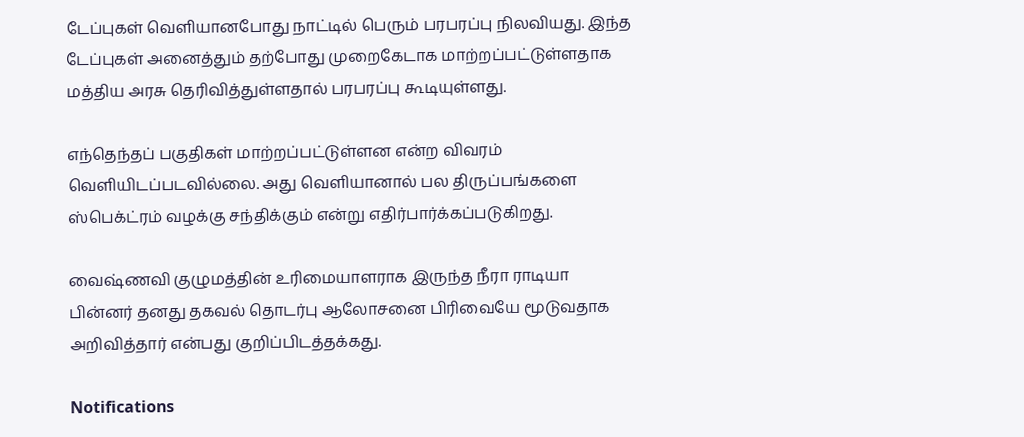டேப்புகள் வெளியானபோது நாட்டில் பெரும் பரபரப்பு நிலவியது. இந்த டேப்புகள் அனைத்தும் தற்போது முறைகேடாக மாற்றப்பட்டுள்ளதாக மத்திய அரசு தெரிவித்துள்ளதால் பரபரப்பு கூடியுள்ளது.

எந்தெந்தப் பகுதிகள் மாற்றப்பட்டுள்ளன என்ற விவரம் வெளியிடப்படவில்லை. அது வெளியானால் பல திருப்பங்களை ஸ்பெக்ட்ரம் வழக்கு சந்திக்கும் என்று எதிர்பார்க்கப்படுகிறது.

வைஷ்ணவி குழுமத்தின் உரிமையாளராக இருந்த நீரா ராடியா பின்னர் தனது தகவல் தொடர்பு ஆலோசனை பிரிவையே மூடுவதாக அறிவித்தார் என்பது குறிப்பிடத்தக்கது.

Notifications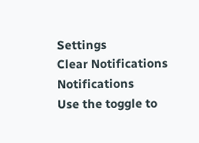Settings
Clear Notifications
Notifications
Use the toggle to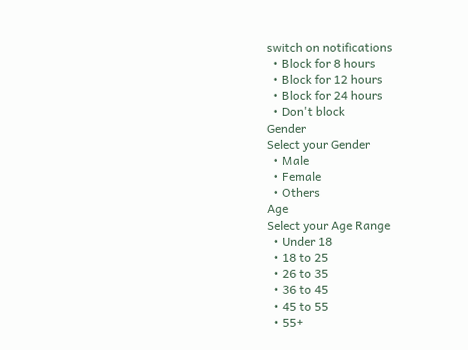switch on notifications
  • Block for 8 hours
  • Block for 12 hours
  • Block for 24 hours
  • Don't block
Gender
Select your Gender
  • Male
  • Female
  • Others
Age
Select your Age Range
  • Under 18
  • 18 to 25
  • 26 to 35
  • 36 to 45
  • 45 to 55
  • 55+